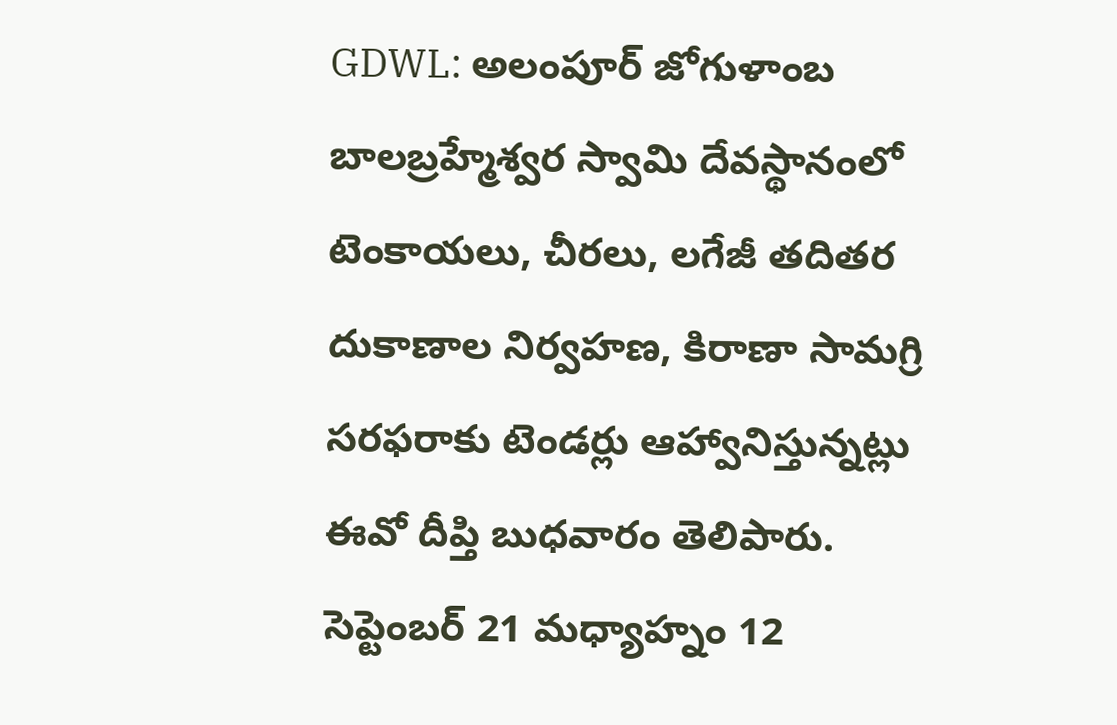GDWL: అలంపూర్ జోగుళాంబ బాలబ్రహ్మేశ్వర స్వామి దేవస్థానంలో టెంకాయలు, చీరలు, లగేజీ తదితర దుకాణాల నిర్వహణ, కిరాణా సామగ్రి సరఫరాకు టెండర్లు ఆహ్వానిస్తున్నట్లు ఈవో దీప్తి బుధవారం తెలిపారు. సెప్టెంబర్ 21 మధ్యాహ్నం 12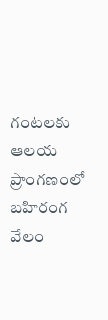గంటలకు ఆలయ ప్రాంగణంలో బహిరంగ వేలం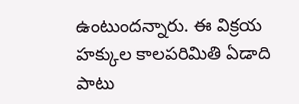ఉంటుందన్నారు. ఈ విక్రయ హక్కుల కాలపరిమితి ఏడాది పాటు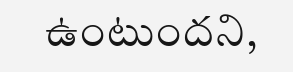ఉంటుందని,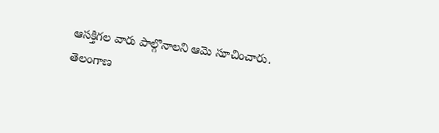ఆసక్తిగల వారు పాల్గొనాలని ఆమె సూచించారు.
తెలంగాణ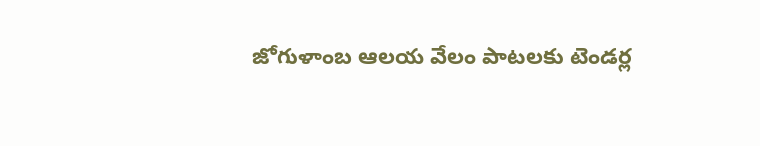జోగుళాంబ ఆలయ వేలం పాటలకు టెండర్ల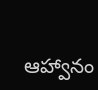ఆహ్వానం